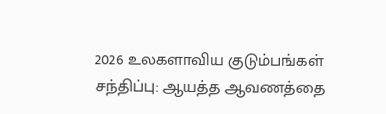2026 உலகளாவிய குடும்பங்கள் சந்திப்பு: ஆயத்த ஆவணத்தை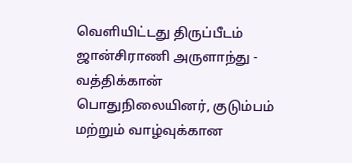வெளியிட்டது திருப்பீடம்
ஜான்சிராணி அருளாந்து - வத்திக்கான்
பொதுநிலையினர், குடும்பம் மற்றும் வாழ்வுக்கான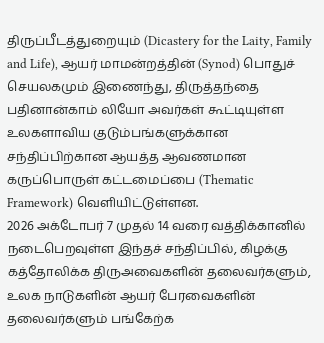திருப்பீடத்துறையும் (Dicastery for the Laity, Family and Life), ஆயர் மாமன்றத்தின் (Synod) பொதுச் செயலகமும் இணைந்து, திருத்தந்தை பதினான்காம் லியோ அவர்கள் கூட்டியுள்ள உலகளாவிய குடும்பங்களுக்கான சந்திப்பிற்கான ஆயத்த ஆவணமான கருப்பொருள் கட்டமைப்பை (Thematic Framework) வெளியிட்டுள்ளன.
2026 அக்டோபர் 7 முதல் 14 வரை வத்திக்கானில் நடைபெறவுள்ள இந்தச் சந்திப்பில், கிழக்கு கத்தோலிக்க திருஅவைகளின் தலைவர்களும், உலக நாடுகளின் ஆயர் பேரவைகளின் தலைவர்களும் பங்கேற்க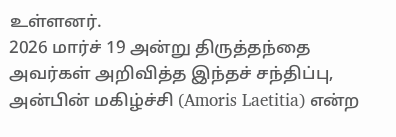உள்ளனர்.
2026 மார்ச் 19 அன்று திருத்தந்தை அவர்கள் அறிவித்த இந்தச் சந்திப்பு, அன்பின் மகிழ்ச்சி (Amoris Laetitia) என்ற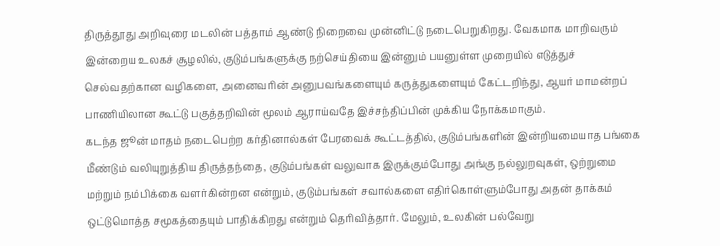திருத்தூது அறிவுரை மடலின் பத்தாம் ஆண்டு நிறைவை முன்னிட்டு நடைபெறுகிறது. வேகமாக மாறிவரும் இன்றைய உலகச் சூழலில், குடும்பங்களுக்கு நற்செய்தியை இன்னும் பயனுள்ள முறையில் எடுத்துச் செல்வதற்கான வழிகளை, அனைவரின் அனுபவங்களையும் கருத்துகளையும் கேட்டறிந்து, ஆயர் மாமன்றப் பாணியிலான கூட்டு பகுத்தறிவின் மூலம் ஆராய்வதே இச்சந்திப்பின் முக்கிய நோக்கமாகும்.
கடந்த ஜூன் மாதம் நடைபெற்ற கர்தினால்கள் பேரவைக் கூட்டத்தில், குடும்பங்களின் இன்றியமையாத பங்கை மீண்டும் வலியுறுத்திய திருத்தந்தை, குடும்பங்கள் வலுவாக இருக்கும்போது அங்கு நல்லுறவுகள், ஒற்றுமை மற்றும் நம்பிக்கை வளர்கின்றன என்றும், குடும்பங்கள் சவால்களை எதிர்கொள்ளும்போது அதன் தாக்கம் ஒட்டுமொத்த சமூகத்தையும் பாதிக்கிறது என்றும் தெரிவித்தார். மேலும், உலகின் பல்வேறு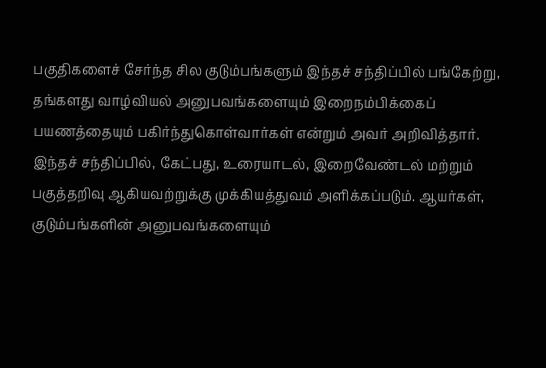பகுதிகளைச் சேர்ந்த சில குடும்பங்களும் இந்தச் சந்திப்பில் பங்கேற்று, தங்களது வாழ்வியல் அனுபவங்களையும் இறைநம்பிக்கைப் பயணத்தையும் பகிர்ந்துகொள்வார்கள் என்றும் அவர் அறிவித்தார்.
இந்தச் சந்திப்பில், கேட்பது, உரையாடல், இறைவேண்டல் மற்றும் பகுத்தறிவு ஆகியவற்றுக்கு முக்கியத்துவம் அளிக்கப்படும். ஆயர்கள், குடும்பங்களின் அனுபவங்களையும்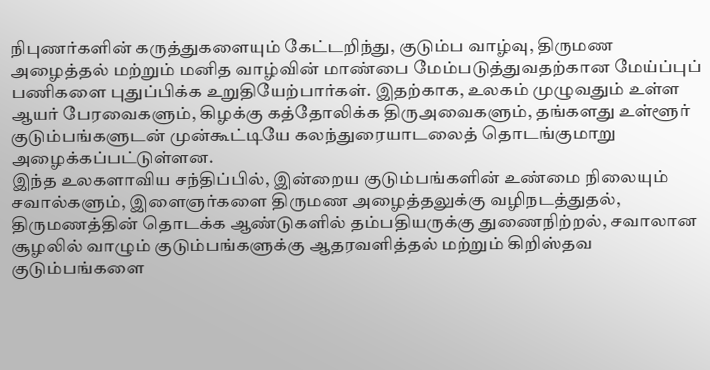நிபுணர்களின் கருத்துகளையும் கேட்டறிந்து, குடும்ப வாழ்வு, திருமண அழைத்தல் மற்றும் மனித வாழ்வின் மாண்பை மேம்படுத்துவதற்கான மேய்ப்புப் பணிகளை புதுப்பிக்க உறுதியேற்பார்கள். இதற்காக, உலகம் முழுவதும் உள்ள ஆயர் பேரவைகளும், கிழக்கு கத்தோலிக்க திருஅவைகளும், தங்களது உள்ளூர் குடும்பங்களுடன் முன்கூட்டியே கலந்துரையாடலைத் தொடங்குமாறு அழைக்கப்பட்டுள்ளன.
இந்த உலகளாவிய சந்திப்பில், இன்றைய குடும்பங்களின் உண்மை நிலையும் சவால்களும், இளைஞர்களை திருமண அழைத்தலுக்கு வழிநடத்துதல், திருமணத்தின் தொடக்க ஆண்டுகளில் தம்பதியருக்கு துணைநிற்றல், சவாலான சூழலில் வாழும் குடும்பங்களுக்கு ஆதரவளித்தல் மற்றும் கிறிஸ்தவ குடும்பங்களை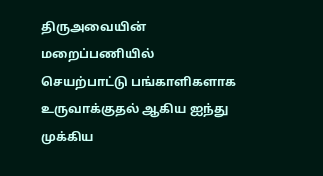திருஅவையின் மறைப்பணியில் செயற்பாட்டு பங்காளிகளாக உருவாக்குதல் ஆகிய ஐந்து முக்கிய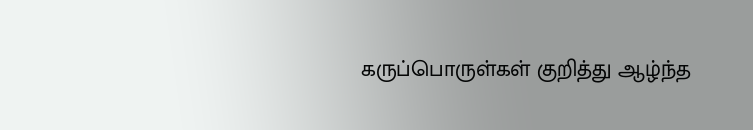கருப்பொருள்கள் குறித்து ஆழ்ந்த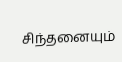சிந்தனையும்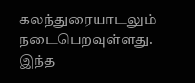கலந்துரையாடலும் நடைபெறவுள்ளது.
இந்த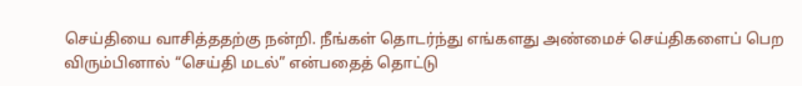செய்தியை வாசித்ததற்கு நன்றி. நீங்கள் தொடர்ந்து எங்களது அண்மைச் செய்திகளைப் பெற விரும்பினால் “செய்தி மடல்” என்பதைத் தொட்டு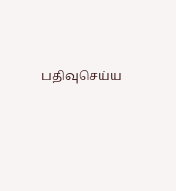பதிவுசெய்ய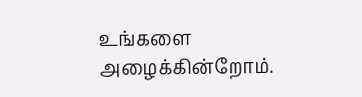உங்களை அழைக்கின்றோம்.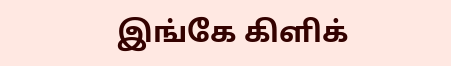இங்கே கிளிக்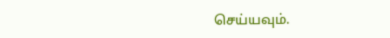செய்யவும்.